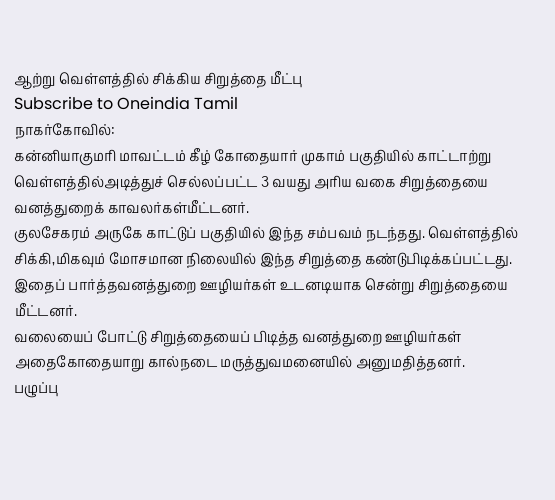ஆற்று வெள்ளத்தில் சிக்கிய சிறுத்தை மீட்பு
Subscribe to Oneindia Tamil
நாகர்கோவில்:
கன்னியாகுமரி மாவட்டம் கீழ் கோதையார் முகாம் பகுதியில் காட்டாற்று வெள்ளத்தில்அடித்துச் செல்லப்பட்ட 3 வயது அரிய வகை சிறுத்தையை வனத்துறைக் காவலர்கள்மீட்டனர்.
குலசேகரம் அருகே காட்டுப் பகுதியில் இந்த சம்பவம் நடந்தது. வெள்ளத்தில் சிக்கி,மிகவும் மோசமான நிலையில் இந்த சிறுத்தை கண்டுபிடிக்கப்பட்டது. இதைப் பார்த்தவனத்துறை ஊழியர்கள் உடனடியாக சென்று சிறுத்தையை மீட்டனர்.
வலையைப் போட்டு சிறுத்தையைப் பிடித்த வனத்துறை ஊழியர்கள் அதைகோதையாறு கால்நடை மருத்துவமனையில் அனுமதித்தனர்.
பழுப்பு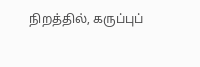நிறத்தில், கருப்புப்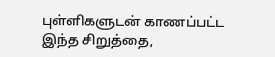புள்ளிகளுடன் காணப்பட்ட இந்த சிறுத்தை,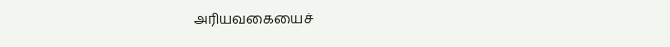அரியவகையைச்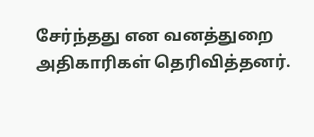சேர்ந்தது என வனத்துறை அதிகாரிகள் தெரிவித்தனர்.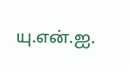யு.என்.ஐ.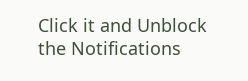Click it and Unblock the Notifications